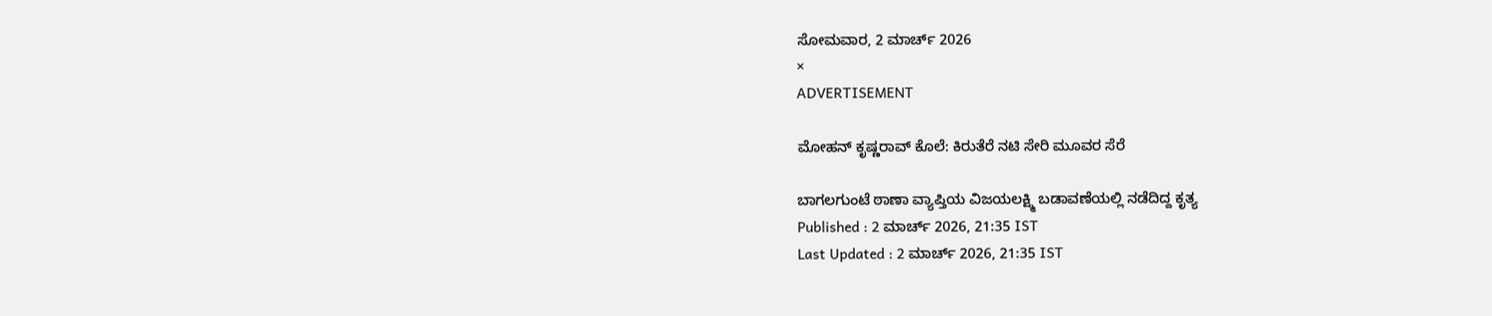ಸೋಮವಾರ, 2 ಮಾರ್ಚ್ 2026
×
ADVERTISEMENT

ಮೋಹನ್ ಕೃಷ್ಣರಾವ್‌ ಕೊಲೆ: ಕಿರುತೆರೆ ನಟಿ ಸೇರಿ ಮೂವರ ಸೆರೆ

ಬಾಗಲಗುಂಟೆ ಠಾಣಾ ವ್ಯಾಪ್ತಿಯ ‌ವಿಜಯಲಕ್ಷ್ಮಿ ಬಡಾವಣೆಯಲ್ಲಿ ನಡೆದಿದ್ದ ಕೃತ್ಯ
Published : 2 ಮಾರ್ಚ್ 2026, 21:35 IST
Last Updated : 2 ಮಾರ್ಚ್ 2026, 21:35 IST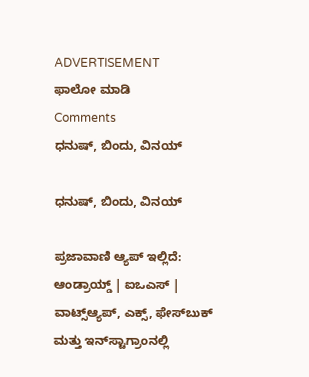ADVERTISEMENT
ಫಾಲೋ ಮಾಡಿ
Comments
ಧನುಷ್, ಬಿಂದು, ವಿನಯ್‌

ಧನುಷ್, ಬಿಂದು, ವಿನಯ್‌

ಪ್ರಜಾವಾಣಿ ಆ್ಯಪ್ ಇಲ್ಲಿದೆ: ಆಂಡ್ರಾಯ್ಡ್ | ಐಒಎಸ್ | ವಾಟ್ಸ್ಆ್ಯಪ್, ಎಕ್ಸ್, ಫೇಸ್‌ಬುಕ್ ಮತ್ತು ಇನ್‌ಸ್ಟಾಗ್ರಾಂನಲ್ಲಿ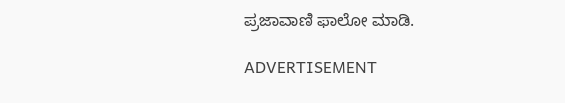ಪ್ರಜಾವಾಣಿ ಫಾಲೋ ಮಾಡಿ.

ADVERTISEMENT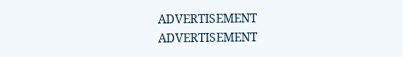ADVERTISEMENT
ADVERTISEMENT